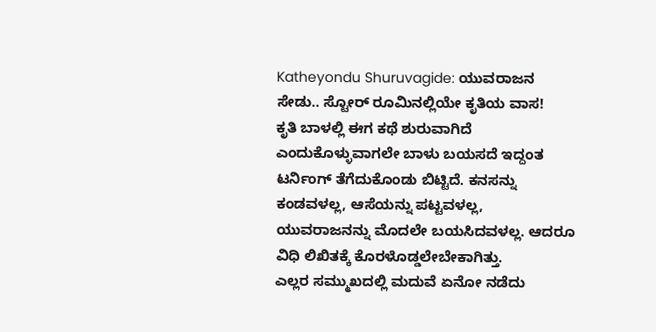Katheyondu Shuruvagide: ಯುವರಾಜನ ಸೇಡು.. ಸ್ಟೋರ್ ರೂಮಿನಲ್ಲಿಯೇ ಕೃತಿಯ ವಾಸ!
ಕೃತಿ ಬಾಳಲ್ಲಿ ಈಗ ಕಥೆ ಶುರುವಾಗಿದೆ ಎಂದುಕೊಳ್ಳುವಾಗಲೇ ಬಾಳು ಬಯಸದೆ ಇದ್ದಂತ ಟರ್ನಿಂಗ್ ತೆಗೆದುಕೊಂಡು ಬಿಟ್ಟಿದೆ. ಕನಸನ್ನು ಕಂಡವಳಲ್ಲ, ಆಸೆಯನ್ನು ಪಟ್ಟವಳಲ್ಲ, ಯುವರಾಜನನ್ನು ಮೊದಲೇ ಬಯಸಿದವಳಲ್ಲ. ಆದರೂ ವಿಧಿ ಲಿಖಿತಕ್ಕೆ ಕೊರಳೊಡ್ಡಲೇಬೇಕಾಗಿತ್ತು.
ಎಲ್ಲರ ಸಮ್ಮುಖದಲ್ಲಿ ಮದುವೆ ಏನೋ ನಡೆದು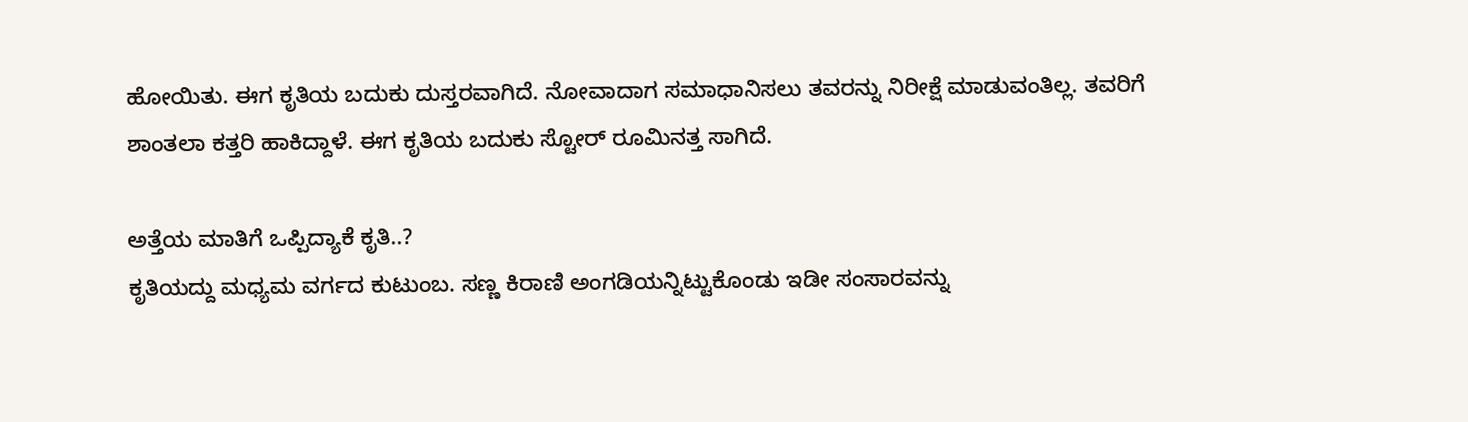ಹೋಯಿತು. ಈಗ ಕೃತಿಯ ಬದುಕು ದುಸ್ತರವಾಗಿದೆ. ನೋವಾದಾಗ ಸಮಾಧಾನಿಸಲು ತವರನ್ನು ನಿರೀಕ್ಷೆ ಮಾಡುವಂತಿಲ್ಲ. ತವರಿಗೆ ಶಾಂತಲಾ ಕತ್ತರಿ ಹಾಕಿದ್ದಾಳೆ. ಈಗ ಕೃತಿಯ ಬದುಕು ಸ್ಟೋರ್ ರೂಮಿನತ್ತ ಸಾಗಿದೆ.

ಅತ್ತೆಯ ಮಾತಿಗೆ ಒಪ್ಪಿದ್ಯಾಕೆ ಕೃತಿ..?
ಕೃತಿಯದ್ದು ಮಧ್ಯಮ ವರ್ಗದ ಕುಟುಂಬ. ಸಣ್ಣ ಕಿರಾಣಿ ಅಂಗಡಿಯನ್ನಿಟ್ಟುಕೊಂಡು ಇಡೀ ಸಂಸಾರವನ್ನು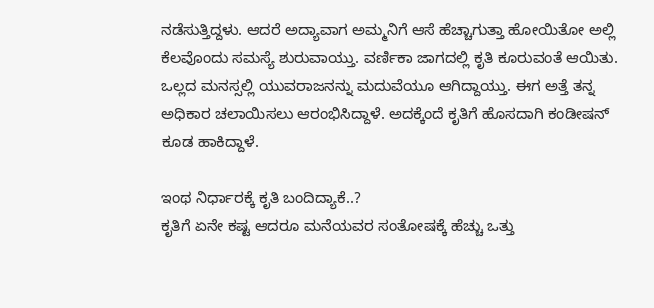ನಡೆಸುತ್ತಿದ್ದಳು. ಆದರೆ ಅದ್ಯಾವಾಗ ಅಮ್ಮನಿಗೆ ಆಸೆ ಹೆಚ್ಚಾಗುತ್ತಾ ಹೋಯಿತೋ ಅಲ್ಲಿ ಕೆಲವೊಂದು ಸಮಸ್ಯೆ ಶುರುವಾಯ್ತು. ವರ್ಣಿಕಾ ಜಾಗದಲ್ಲಿ ಕೃತಿ ಕೂರುವಂತೆ ಆಯಿತು. ಒಲ್ಲದ ಮನಸ್ಸಲ್ಲಿ ಯುವರಾಜನನ್ನು ಮದುವೆಯೂ ಆಗಿದ್ದಾಯ್ತು. ಈಗ ಅತ್ತೆ ತನ್ನ ಅಧಿಕಾರ ಚಲಾಯಿಸಲು ಆರಂಭಿಸಿದ್ದಾಳೆ. ಅದಕ್ಕೆಂದೆ ಕೃತಿಗೆ ಹೊಸದಾಗಿ ಕಂಡೀಷನ್ ಕೂಡ ಹಾಕಿದ್ದಾಳೆ.

ಇಂಥ ನಿರ್ಧಾರಕ್ಕೆ ಕೃತಿ ಬಂದಿದ್ಯಾಕೆ..?
ಕೃತಿಗೆ ಏನೇ ಕಷ್ಟ ಆದರೂ ಮನೆಯವರ ಸಂತೋಷಕ್ಕೆ ಹೆಚ್ಚು ಒತ್ತು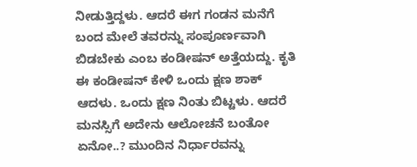ನೀಡುತ್ತಿದ್ದಳು. ಆದರೆ ಈಗ ಗಂಡನ ಮನೆಗೆ ಬಂದ ಮೇಲೆ ತವರನ್ನು ಸಂಪೂರ್ಣವಾಗಿ ಬಿಡಬೇಕು ಎಂಬ ಕಂಡೀಷನ್ ಅತ್ತೆಯದ್ದು. ಕೃತಿ ಈ ಕಂಡೀಷನ್ ಕೇಳಿ ಒಂದು ಕ್ಷಣ ಶಾಕ್ ಆದಳು. ಒಂದು ಕ್ಷಣ ನಿಂತು ಬಿಟ್ಟಳು. ಆದರೆ ಮನಸ್ಸಿಗೆ ಅದೇನು ಆಲೋಚನೆ ಬಂತೋ ಏನೋ..? ಮುಂದಿನ ನಿರ್ಧಾರವನ್ನು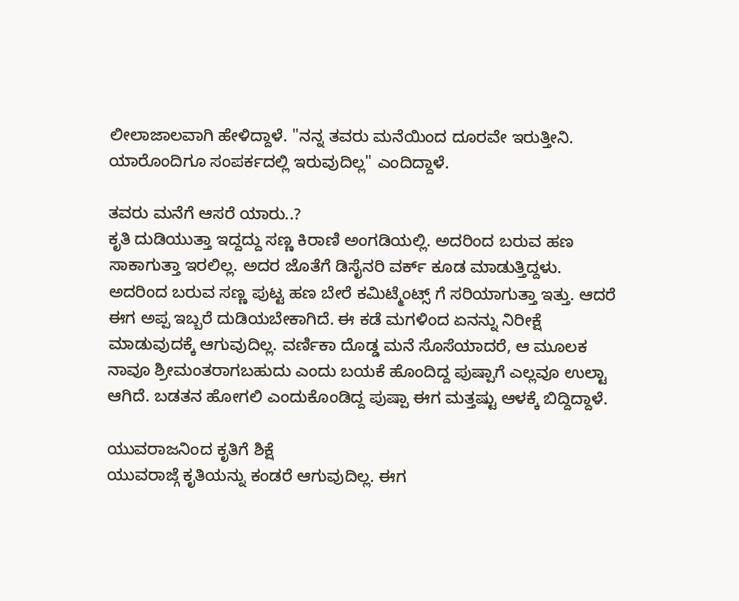ಲೀಲಾಜಾಲವಾಗಿ ಹೇಳಿದ್ದಾಳೆ. "ನನ್ನ ತವರು ಮನೆಯಿಂದ ದೂರವೇ ಇರುತ್ತೀನಿ. ಯಾರೊಂದಿಗೂ ಸಂಪರ್ಕದಲ್ಲಿ ಇರುವುದಿಲ್ಲ" ಎಂದಿದ್ದಾಳೆ.

ತವರು ಮನೆಗೆ ಆಸರೆ ಯಾರು..?
ಕೃತಿ ದುಡಿಯುತ್ತಾ ಇದ್ದದ್ದು ಸಣ್ಣ ಕಿರಾಣಿ ಅಂಗಡಿಯಲ್ಲಿ. ಅದರಿಂದ ಬರುವ ಹಣ ಸಾಕಾಗುತ್ತಾ ಇರಲಿಲ್ಲ. ಅದರ ಜೊತೆಗೆ ಡಿಸೈನರಿ ವರ್ಕ್ ಕೂಡ ಮಾಡುತ್ತಿದ್ದಳು. ಅದರಿಂದ ಬರುವ ಸಣ್ಣ ಪುಟ್ಟ ಹಣ ಬೇರೆ ಕಮಿಟ್ಮೆಂಟ್ಸ್ ಗೆ ಸರಿಯಾಗುತ್ತಾ ಇತ್ತು. ಆದರೆ ಈಗ ಅಪ್ಪ ಇಬ್ಬರೆ ದುಡಿಯಬೇಕಾಗಿದೆ. ಈ ಕಡೆ ಮಗಳಿಂದ ಏನನ್ನು ನಿರೀಕ್ಷೆ ಮಾಡುವುದಕ್ಕೆ ಆಗುವುದಿಲ್ಲ. ವರ್ಣಿಕಾ ದೊಡ್ಡ ಮನೆ ಸೊಸೆಯಾದರೆ, ಆ ಮೂಲಕ ನಾವೂ ಶ್ರೀಮಂತರಾಗಬಹುದು ಎಂದು ಬಯಕೆ ಹೊಂದಿದ್ದ ಪುಷ್ಪಾಗೆ ಎಲ್ಲವೂ ಉಲ್ಟಾ ಆಗಿದೆ. ಬಡತನ ಹೋಗಲಿ ಎಂದುಕೊಂಡಿದ್ದ ಪುಷ್ಪಾ ಈಗ ಮತ್ತಷ್ಟು ಆಳಕ್ಕೆ ಬಿದ್ದಿದ್ದಾಳೆ.

ಯುವರಾಜನಿಂದ ಕೃತಿಗೆ ಶಿಕ್ಷೆ
ಯುವರಾಜ್ಗೆ ಕೃತಿಯನ್ನು ಕಂಡರೆ ಆಗುವುದಿಲ್ಲ. ಈಗ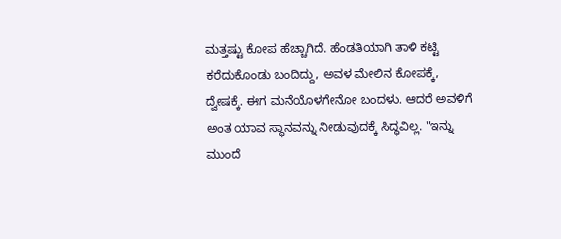ಮತ್ತಷ್ಟು ಕೋಪ ಹೆಚ್ಚಾಗಿದೆ. ಹೆಂಡತಿಯಾಗಿ ತಾಳಿ ಕಟ್ಟಿ ಕರೆದುಕೊಂಡು ಬಂದಿದ್ದು, ಅವಳ ಮೇಲಿನ ಕೋಪಕ್ಕೆ, ದ್ವೇಷಕ್ಕೆ. ಈಗ ಮನೆಯೊಳಗೇನೋ ಬಂದಳು. ಆದರೆ ಅವಳಿಗೆ ಅಂತ ಯಾವ ಸ್ಥಾನವನ್ನು ನೀಡುವುದಕ್ಕೆ ಸಿದ್ಧವಿಲ್ಲ. "ಇನ್ನು ಮುಂದೆ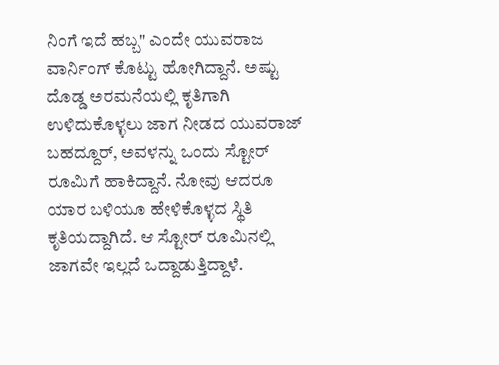ನಿಂಗೆ ಇದೆ ಹಬ್ಬ" ಎಂದೇ ಯುವರಾಜ ವಾರ್ನಿಂಗ್ ಕೊಟ್ಟು ಹೋಗಿದ್ದಾನೆ. ಅಷ್ಟು ದೊಡ್ಡ ಅರಮನೆಯಲ್ಲಿ ಕೃತಿಗಾಗಿ ಉಳಿದುಕೊಳ್ಳಲು ಜಾಗ ನೀಡದ ಯುವರಾಜ್ ಬಹದ್ದೂರ್, ಅವಳನ್ನು ಒಂದು ಸ್ಟೋರ್ ರೂಮಿಗೆ ಹಾಕಿದ್ದಾನೆ. ನೋವು ಆದರೂ ಯಾರ ಬಳಿಯೂ ಹೇಳಿಕೊಳ್ಳದ ಸ್ಥಿತಿ ಕೃತಿಯದ್ದಾಗಿದೆ. ಆ ಸ್ಟೋರ್ ರೂಮಿನಲ್ಲಿ ಜಾಗವೇ ಇಲ್ಲದೆ ಒದ್ದಾಡುತ್ತಿದ್ದಾಳೆ.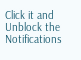Click it and Unblock the Notifications